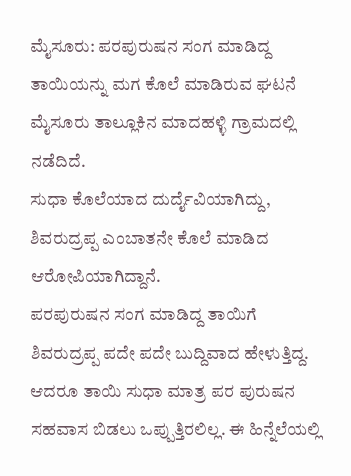ಮೈಸೂರು: ಪರಪುರುಷನ ಸಂಗ ಮಾಡಿದ್ದ ತಾಯಿಯನ್ನು ಮಗ ಕೊಲೆ ಮಾಡಿರುವ ಘಟನೆ ಮೈಸೂರು ತಾಲ್ಲೂಕಿನ ಮಾದಹಳ್ಳಿ ಗ್ರಾಮದಲ್ಲಿ ನಡೆದಿದೆ.
ಸುಧಾ ಕೊಲೆಯಾದ ದುರ್ದೈವಿಯಾಗಿದ್ದು, ಶಿವರುದ್ರಪ್ಪ ಎಂಬಾತನೇ ಕೊಲೆ ಮಾಡಿದ ಆರೋಪಿಯಾಗಿದ್ದಾನೆ.
ಪರಪುರುಷನ ಸಂಗ ಮಾಡಿದ್ದ ತಾಯಿಗೆ ಶಿವರುದ್ರಪ್ಪ ಪದೇ ಪದೇ ಬುದ್ದಿವಾದ ಹೇಳುತ್ತಿದ್ದ. ಆದರೂ ತಾಯಿ ಸುಧಾ ಮಾತ್ರ ಪರ ಪುರುಷನ ಸಹವಾಸ ಬಿಡಲು ಒಪ್ಪುತ್ತಿರಲಿಲ್ಲ. ಈ ಹಿನ್ನೆಲೆಯಲ್ಲಿ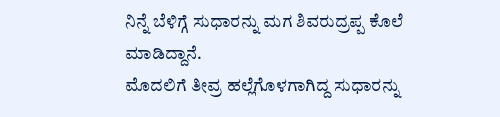ನಿನ್ನೆ ಬೆಳಿಗ್ಗೆ ಸುಧಾರನ್ನು ಮಗ ಶಿವರುದ್ರಪ್ಪ ಕೊಲೆ ಮಾಡಿದ್ದಾನೆ.
ಮೊದಲಿಗೆ ತೀವ್ರ ಹಲ್ಲೆಗೊಳಗಾಗಿದ್ದ ಸುಧಾರನ್ನು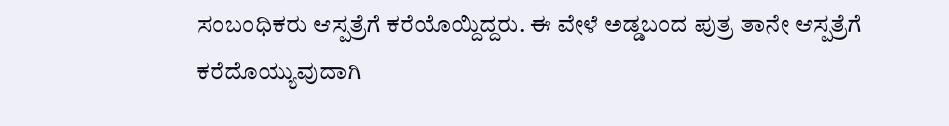ಸಂಬಂಧಿಕರು ಆಸ್ಪತ್ರೆಗೆ ಕರೆಯೊಯ್ದಿದ್ದರು. ಈ ವೇಳೆ ಅಡ್ಡಬಂದ ಪುತ್ರ ತಾನೇ ಆಸ್ಪತ್ರೆಗೆ ಕರೆದೊಯ್ಯುವುದಾಗಿ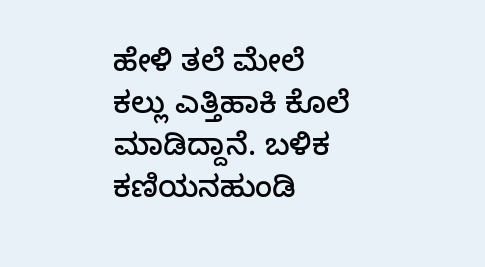ಹೇಳಿ ತಲೆ ಮೇಲೆ ಕಲ್ಲು ಎತ್ತಿಹಾಕಿ ಕೊಲೆ ಮಾಡಿದ್ದಾನೆ. ಬಳಿಕ ಕಣಿಯನಹುಂಡಿ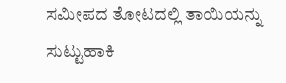ಸಮೀಪದ ತೋಟದಲ್ಲಿ ತಾಯಿಯನ್ನು ಸುಟ್ಟುಹಾಕಿ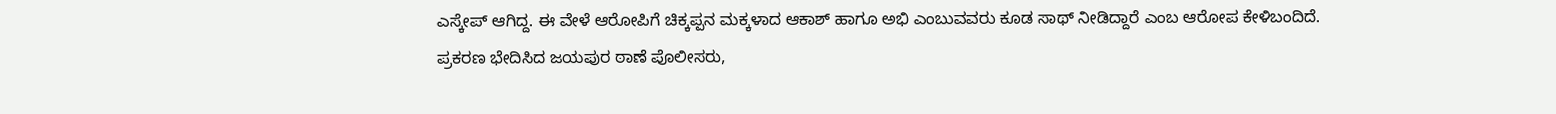ಎಸ್ಕೇಪ್ ಆಗಿದ್ದ. ಈ ವೇಳೆ ಆರೋಪಿಗೆ ಚಿಕ್ಕಪ್ಪನ ಮಕ್ಕಳಾದ ಆಕಾಶ್ ಹಾಗೂ ಅಭಿ ಎಂಬುವವರು ಕೂಡ ಸಾಥ್ ನೀಡಿದ್ದಾರೆ ಎಂಬ ಆರೋಪ ಕೇಳಿಬಂದಿದೆ.
ಪ್ರಕರಣ ಭೇದಿಸಿದ ಜಯಪುರ ಠಾಣೆ ಪೊಲೀಸರು,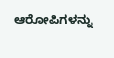ಆರೋಪಿಗಳನ್ನು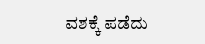ವಶಕ್ಕೆ ಪಡೆದು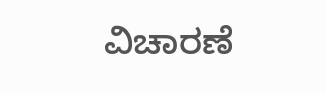ವಿಚಾರಣೆ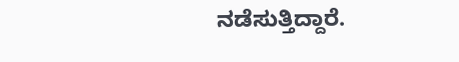ನಡೆಸುತ್ತಿದ್ದಾರೆ.